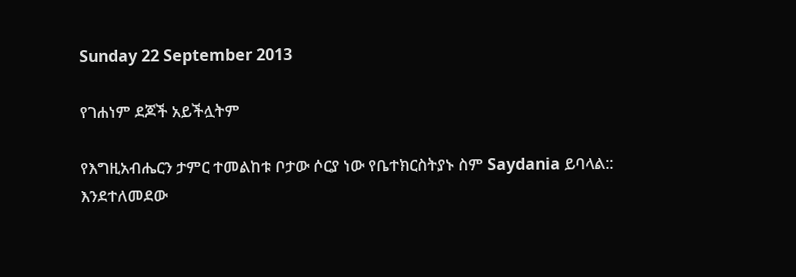Sunday 22 September 2013

የገሐነም ደጆች አይችሏትም

የእግዚአብሔርን ታምር ተመልከቱ ቦታው ሶርያ ነው የቤተክርስትያኑ ስም Saydania ይባላል::
እንደተለመደው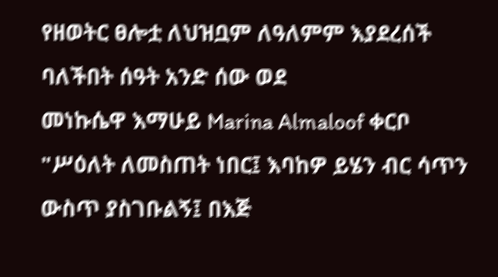የዘወትር ፀሎቷ ለህዝቧም ለዓለምም እያደረሰች ባለችበት ሰዓት አንድ ሰው ወደ
መነኩሴዋ እማሁይ Marina Almaloof ቀርቦ
"ሥዕለት ለመስጠት ነበር፤ እባከዎ ይሄን ብር ሳጥን ውስጥ ያስገቡልኝ፤ በእጅ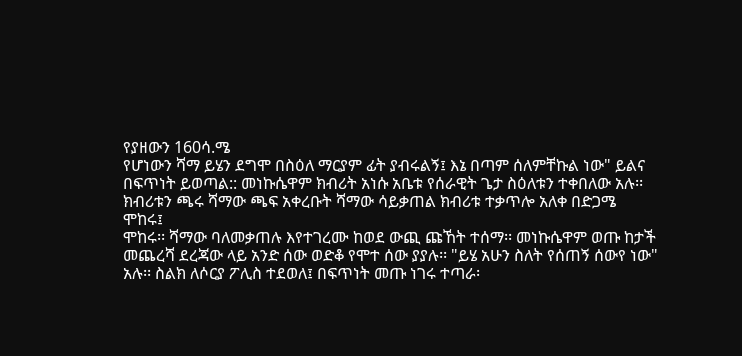የያዘውን 160ሳ.ሜ
የሆነውን ሻማ ይሄን ደግሞ በስዕለ ማርያም ፊት ያብሩልኝ፤ እኔ በጣም ሰለምቸኩል ነው" ይልና
በፍጥነት ይወጣል:: መነኩሴዋም ክብሪት አነሱ አቤቱ የሰራዊት ጌታ ስዕለቱን ተቀበለው አሉ፡፡
ክብሪቱን ጫሩ ሻማው ጫፍ አቀረቡት ሻማው ሳይቃጠል ክብሪቱ ተቃጥሎ አለቀ በድጋሜ ሞከሩ፤
ሞከሩ፡፡ ሻማው ባለመቃጠሉ እየተገረሙ ከወደ ውጪ ጩኸት ተሰማ፡፡ መነኩሴዋም ወጡ ከታች
መጨረሻ ደረጃው ላይ አንድ ሰው ወድቆ የሞተ ሰው ያያሉ፡፡ "ይሄ አሁን ስለት የሰጠኝ ሰውየ ነው"
አሉ፡፡ ስልክ ለሶርያ ፖሊስ ተደወለ፤ በፍጥነት መጡ ነገሩ ተጣራ፡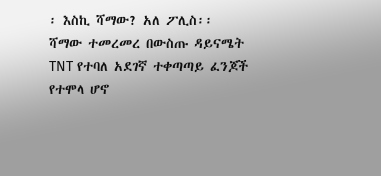፡ እስኪ ሻማው? አለ ፖሊስ፡፡
ሻማው ተመረመረ በውስጡ ዳይናሜት TNT የተባለ አደገኛ ተቀጣጣይ ፈንጆች የተሞላ ሆኖ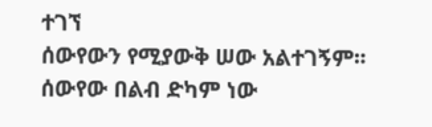ተገኘ
ሰውየውን የሚያውቅ ሠው አልተገኝም፡፡ ሰውየው በልብ ድካም ነው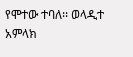የሞተው ተባለ፡፡ ወላዲተ አምላክ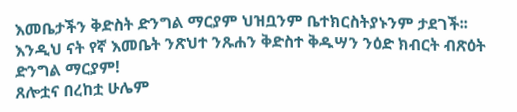እመቤታችን ቅድስት ድንግል ማርያም ህዝቧንም ቤተክርስትያኑንም ታደገች፡፡
እንዲህ ናት የኛ እመቤት ንጽህተ ንጹሐን ቅድስተ ቅዱሣን ንዕድ ክብርት ብጽዕት ድንግል ማርያም!
ጸሎቷና በረከቷ ሁሌም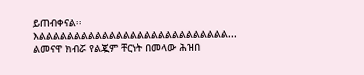ይጠብቀናል፡፡ እልልልልልልልልልልልልልልልልልልልልልልልልልልል...
ልመናዋ ክብሯ የልጇም ቸርነት በመላው ሕዝበ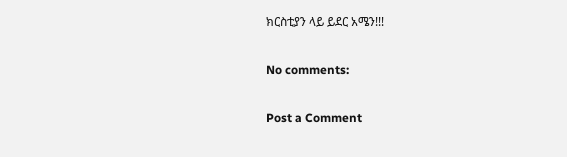ክርስቲያን ላይ ይደር አሜን!!!

No comments:

Post a Comment